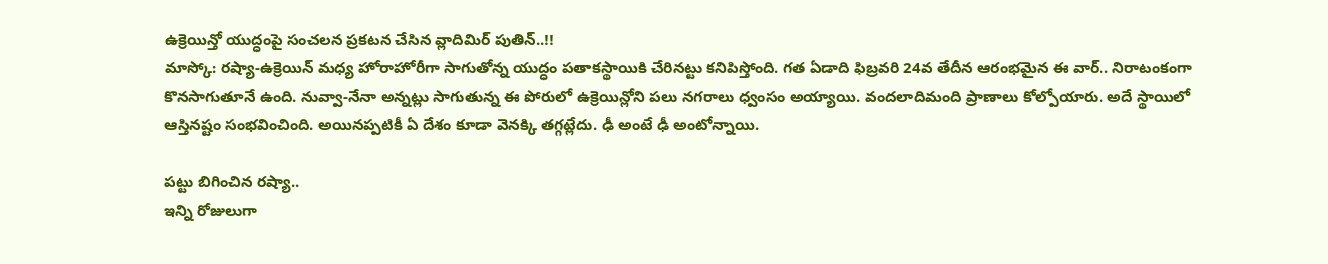ఉక్రెయిన్తో యుద్ధంపై సంచలన ప్రకటన చేసిన వ్లాదిమిర్ పుతిన్..!!
మాస్కో: రష్యా-ఉక్రెయిన్ మధ్య హోరాహోరీగా సాగుతోన్న యుద్ధం పతాకస్థాయికి చేరినట్టు కనిపిస్తోంది. గత ఏడాది ఫిబ్రవరి 24వ తేదీన ఆరంభమైన ఈ వార్.. నిరాటంకంగా కొనసాగుతూనే ఉంది. నువ్వా-నేనా అన్నట్లు సాగుతున్న ఈ పోరులో ఉక్రెయిన్లోని పలు నగరాలు ధ్వంసం అయ్యాయి. వందలాదిమంది ప్రాణాలు కోల్పోయారు. అదే స్థాయిలో ఆస్తినష్టం సంభవించింది. అయినప్పటికీ ఏ దేశం కూడా వెనక్కి తగ్గట్లేదు. ఢీ అంటే ఢీ అంటోన్నాయి.

పట్టు బిగించిన రష్యా..
ఇన్ని రోజులుగా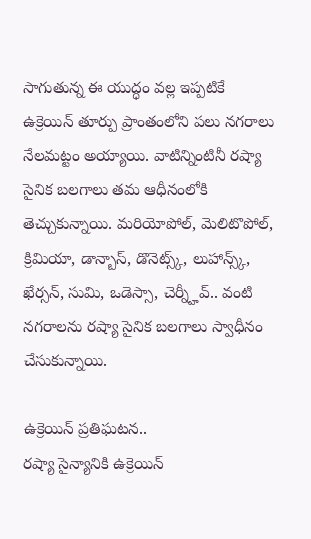సాగుతున్న ఈ యుద్ధం వల్ల ఇప్పటికే ఉక్రెయిన్ తూర్పు ప్రాంతంలోని పలు నగరాలు నేలమట్టం అయ్యాయి. వాటిన్నింటినీ రష్యా సైనిక బలగాలు తమ ఆధీనంలోకి తెచ్చుకున్నాయి. మరియోపోల్, మెలిటొపోల్, క్రిమియా, డాన్బాస్, డొనెట్స్క్, లుహాన్స్క్, ఖేర్సన్, సుమి, ఒడెస్సా, చెర్న్హీవ్.. వంటి నగరాలను రష్యా సైనిక బలగాలు స్వాధీనం చేసుకున్నాయి.

ఉక్రెయిన్ ప్రతిఘటన..
రష్యా సైన్యానికి ఉక్రెయిన్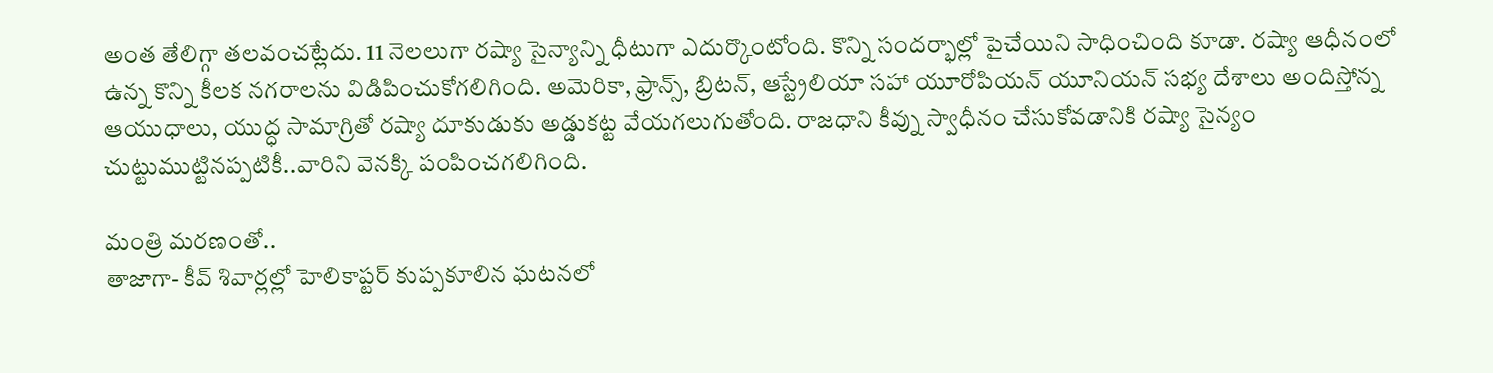అంత తేలిగ్గా తలవంచట్లేదు. 11 నెలలుగా రష్యా సైన్యాన్ని ధీటుగా ఎదుర్కొంటోంది. కొన్ని సందర్భాల్లో పైచేయిని సాధించింది కూడా. రష్యా ఆధీనంలో ఉన్న కొన్ని కీలక నగరాలను విడిపించుకోగలిగింది. అమెరికా, ఫ్రాన్స్, బ్రిటన్, ఆస్ట్రేలియా సహా యూరోపియన్ యూనియన్ సభ్య దేశాలు అందిస్తోన్న ఆయుధాలు, యుద్ధ సామాగ్రితో రష్యా దూకుడుకు అడ్డుకట్ట వేయగలుగుతోంది. రాజధాని కీవ్ను స్వాధీనం చేసుకోవడానికి రష్యా సైన్యం చుట్టుముట్టినప్పటికీ..వారిని వెనక్కి పంపించగలిగింది.

మంత్రి మరణంతో..
తాజాగా- కీవ్ శివార్లల్లో హెలికాప్టర్ కుప్పకూలిన ఘటనలో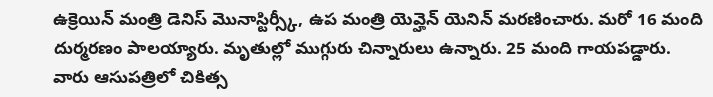ఉక్రెయిన్ మంత్రి డెనిస్ మొనాస్టిర్స్కీ, ఉప మంత్రి యెవ్హెన్ యెనిన్ మరణించారు. మరో 16 మంది దుర్మరణం పాలయ్యారు. మృతుల్లో ముగ్గురు చిన్నారులు ఉన్నారు. 25 మంది గాయపడ్డారు.
వారు ఆసుపత్రిలో చికిత్స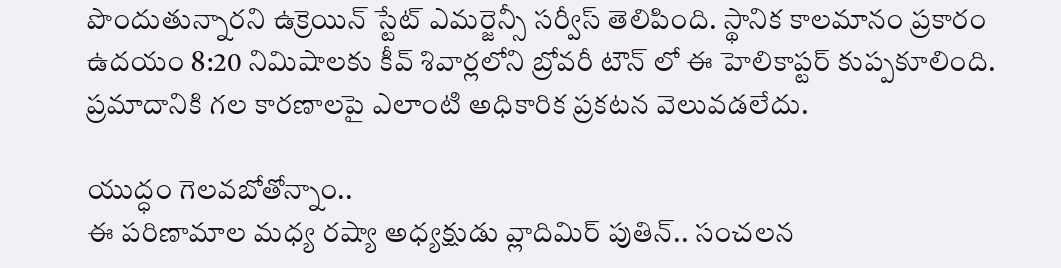పొందుతున్నారని ఉక్రెయిన్ స్టేట్ ఎమర్జెన్సీ సర్వీస్ తెలిపింది. స్థానిక కాలమానం ప్రకారం ఉదయం 8:20 నిమిషాలకు కీవ్ శివార్లలోని బ్రోవరీ టౌన్ లో ఈ హెలికాప్టర్ కుప్పకూలింది. ప్రమాదానికి గల కారణాలపై ఎలాంటి అధికారిక ప్రకటన వెలువడలేదు.

యుద్ధం గెలవబోతోన్నాం..
ఈ పరిణామాల మధ్య రష్యా అధ్యక్షుడు వ్లాదిమిర్ పుతిన్.. సంచలన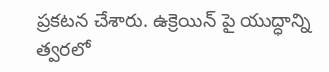ప్రకటన చేశారు. ఉక్రెయిన్ పై యుద్ధాన్ని త్వరలో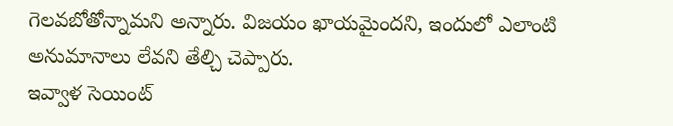గెలవబోతోన్నామని అన్నారు. విజయం ఖాయమైందని, ఇందులో ఎలాంటి అనుమానాలు లేవని తేల్చి చెప్పారు.
ఇవ్వాళ సెయింట్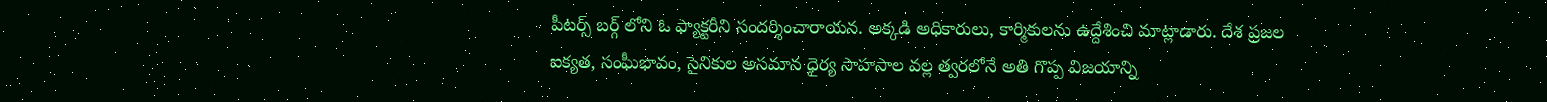పీటర్స్ బర్గ్ లోని ఓ ఫ్యాక్టరీని సందర్శించారాయన. అక్కడి అధికారులు, కార్మికులను ఉద్దేశించి మాట్లాడారు. దేశ ప్రజల ఐక్యత, సంఘీభావం, సైనికుల అసమాన ధైర్య సాహసాల వల్ల త్వరలోనే అతి గొప్ప విజయాన్ని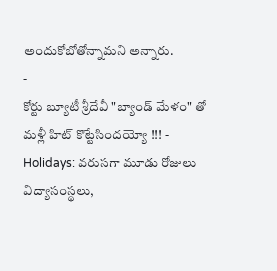అందుకోబోతోన్నామని అన్నారు.
-
కోర్టు బ్యూటీ శ్రీదేవీ "బ్యాండ్ మేళం" తో మళ్లీ హిట్ కొట్టేసిందయ్యో !!! -
Holidays: వరుసగా మూడు రోజులు విద్యాసంస్థలు,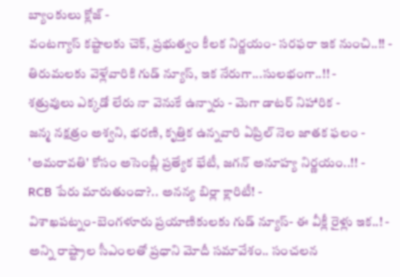బ్యాంకులు క్లోజ్ -
వంటగ్యాస్ కష్టాలకు చెక్, ప్రభుత్వం కీలక నిర్ణయం- సరఫరా ఇక నుంచి..!! -
తిరుమలకు వెళ్లేవారికి గుడ్ న్యూస్, ఇక నేరుగా...సులభంగా..!! -
శత్రువులు ఎక్కడో లేరు నా వెనుకే ఉన్నారు - మెగా డాటర్ నిహారిక -
జన్మ నక్షత్రం అశ్వని, భరణి, కృత్తిక ఉన్నవారి ఏప్రిల్ నెల జాతక ఫలం -
'అమరావతి' కోసం అసెంబ్లీ ప్రత్యేక భేటీ, జగన్ అనూహ్య నిర్ణయం..!! -
RCB పేరు మారుతుందా?.. అనన్య బిర్లా క్లారిటీ! -
విశాఖపట్నం-బెంగళూరు ప్రయాణికులకు గుడ్ న్యూస్- ఈ వీక్లీ రైళ్లు ఇక..! -
అన్ని రాష్ట్రాల సీఎంలతో ప్రధాని మోదీ సమావేశం.. సంచలన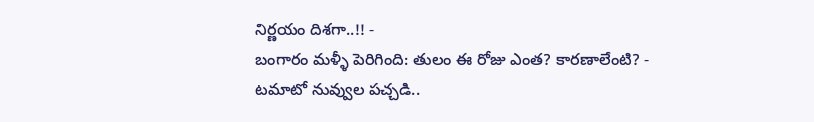నిర్ణయం దిశగా..!! -
బంగారం మళ్ళీ పెరిగింది: తులం ఈ రోజు ఎంత? కారణాలేంటి? -
టమాటో నువ్వుల పచ్చడి..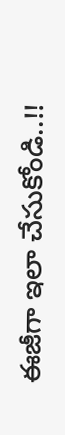ఈజీగా ఇలా చేసుకోండి..!!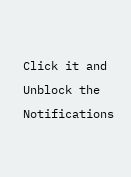Click it and Unblock the Notifications